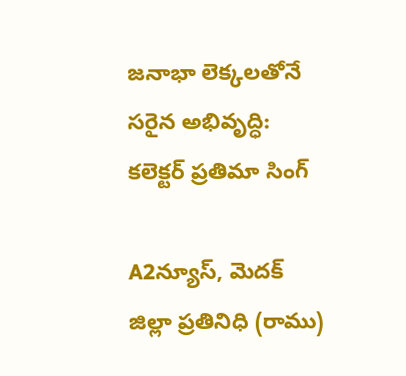జనాభా లెక్కలతోనే సరైన అభివృద్ధి: కలెక్టర్ ప్రతిమా సింగ్

A2న్యూస్, మెదక్ జిల్లా ప్రతినిధి (రాము)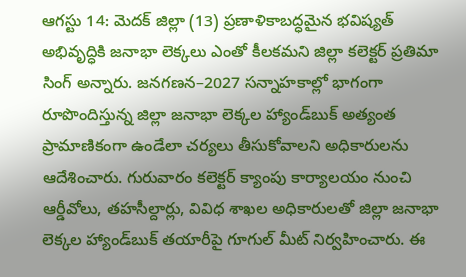ఆగస్టు 14: మెదక్ జిల్లా (13) ప్రణాళికాబద్ధమైన భవిష్యత్‌ అభివృద్ధికి జనాభా లెక్కలు ఎంతో కీలకమని జిల్లా కలెక్టర్ ప్రతిమా సింగ్ అన్నారు. జనగణన–2027 సన్నాహకాల్లో భాగంగా రూపొందిస్తున్న జిల్లా జనాభా లెక్కల హ్యాండ్‌బుక్ అత్యంత ప్రామాణికంగా ఉండేలా చర్యలు తీసుకోవాలని అధికారులను ఆదేశించారు. గురువారం కలెక్టర్ క్యాంపు కార్యాలయం నుంచి ఆర్డీవోలు, తహసీల్దార్లు, వివిధ శాఖల అధికారులతో జిల్లా జనాభా లెక్కల హ్యాండ్‌బుక్ తయారీపై గూగుల్ మీట్ నిర్వహించారు. ఈ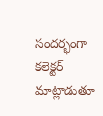సందర్భంగా కలెక్టర్ మాట్లాడుతూ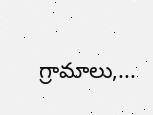గ్రామాలు,...